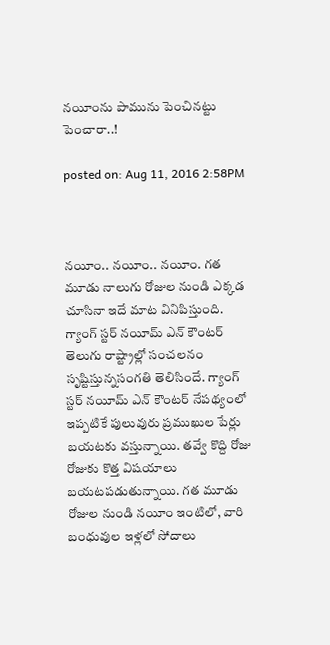నయీంను పామును పెంచినట్టు పెంచారా..!

posted on: Aug 11, 2016 2:58PM



నయీం.. నయీం.. నయీం. గత మూడు నాలుగు రోజుల నుండి ఎక్కడ చూసినా ఇదే మాట వినిపిస్తుంది. గ్యాంగ్ స్టర్ నయీమ్ ఎన్ కౌంటర్ తెలుగు రాష్ట్రాల్లో సంచలనం సృష్టిస్తున్నసంగతి తెలిసిందే. గ్యాంగ్ స్టర్ నయీమ్ ఎన్ కౌంటర్ నేపథ్యంలో ఇప్పటికే పులువురు ప్రముఖుల పేర్లు బయటకు వస్తున్నాయి. తవ్వే కొద్ది రోజు రోజుకు కొత్త విషయాలు బయటపడుతున్నాయి. గత మూడు రోజుల నుండి నయీం ఇంటిలో, వారి బంధువుల ఇళ్లలో సోదాలు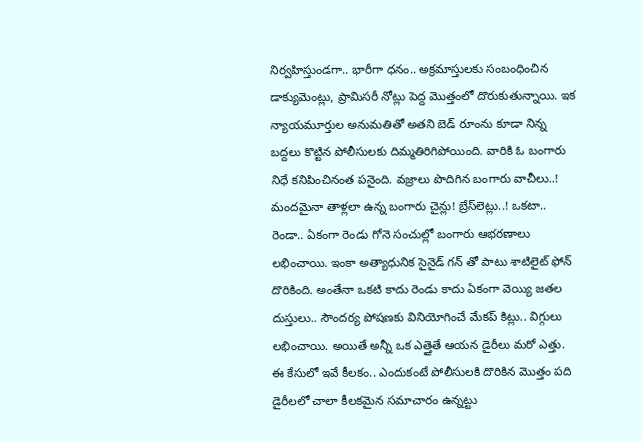నిర్వహిస్తుండగా.. భారీగా ధనం.. అక్రమాస్తులకు సంబంధించిన డాక్యుమెంట్లు, ప్రామిసరీ నోట్లు పెద్ద మొత్తంలో దొరుకుతున్నాయి. ఇక న్యాయమూర్తుల అనుమతితో అతని బెడ్ రూంను కూడా నిన్న బద్దలు కొట్టిన పోలీసులకు దిమ్మతిరిగిపోయింది. వారికి ఓ బంగారు నిధే కనిపించినంత పనైంది. వజ్రాలు పొదిగిన బంగారు వాచీలు..! మందమైనా తాళ్లలా ఉన్న బంగారు చైన్లు! బ్రేస్‌లెట్లు..! ఒకటా.. రెండా.. ఏకంగా రెండు గోనె సంచుల్లో బంగారు ఆభరణాలు లభించాయి. ఇంకా అత్యాధునిక సైనైడ్ గన్ తో పాటు శాటిలైట్ ఫోన్ దొరికింది. అంతేనా ఒకటి కాదు రెండు కాదు ఏకంగా వెయ్యి జతల దుస్తులు.. సౌందర్య పోషణకు వినియోగించే మేకప్ కిట్లు.. విగ్గులు లభించాయి. అయితే అన్నీ ఒక ఎత్తైతే ఆయన డైరీలు మరో ఎత్తు. ఈ కేసులో ఇవే కీలకం.. ఎందుకంటే పోలీసులకి దొరికిన మొత్తం పది డైరీలలో చాలా కీలకమైన సమాచారం ఉన్నట్టు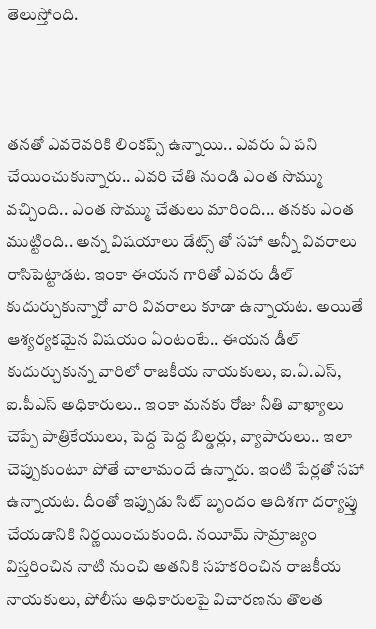తెలుస్తోంది.



తనతో ఎవరెవరికి లింకప్స్ ఉన్నాయి.. ఎవరు ఏ పని చేయించుకున్నారు.. ఎవరి చేతి నుండి ఎంత సొమ్ము వచ్చింది.. ఎంత సొమ్ము చేతులు మారింది... తనకు ఎంత ముట్టింది.. అన్న విషయాలు డేట్స్ తో సహా అన్నీ వివరాలు రాసిపెట్టాడట. ఇంకా ఈయన గారితో ఎవరు డీల్ కుదుర్చుకున్నారో వారి వివరాలు కూడా ఉన్నాయట. అయితే ఆశ్యర్యకమైన విషయం ఏంటంటే.. ఈయన డీల్ కుదుర్చుకున్న వారిలో రాజకీయ నాయకులు, ఐ.ఏ.ఎస్, ఐ.పీఎస్ అధికారులు.. ఇంకా మనకు రోజు నీతి వాఖ్యాలు చెప్పే పాత్రికేయులు, పెద్ద పెద్ద బిల్డర్లు, వ్యాపారులు.. ఇలా చెప్పుకుంటూ పోతే చాలామందే ఉన్నారు. ఇంటి పేర్లతో సహా ఉన్నాయట. దీంతో ఇప్పుడు సిట్ బృందం ఆదిశగా దర్యాప్తు చేయడానికి నిర్ణయించుకుంది. నయీమ్ సామ్రాజ్యం విస్తరించిన నాటి నుంచి అతనికి సహకరించిన రాజకీయ నాయకులు, పోలీసు అధికారులపై విచారణను తొలత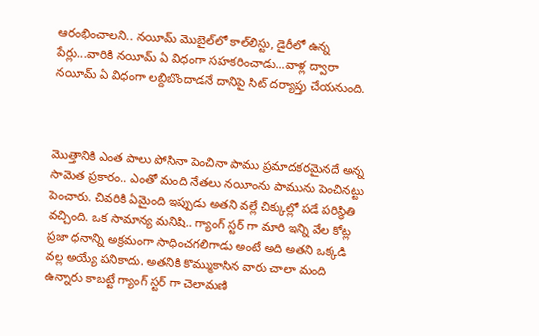ఆరంభించాలని.. నయీమ్ మొబైల్‌లో కాల్‌లిస్టు, డైరీలో ఉన్న పేర్లు...వారికి నయీమ్ ఏ విధంగా సహకరించాడు...వాళ్ల ద్వారా నయీమ్ ఏ విధంగా లబ్దిబొందాడనే దానిపై సిట్ దర్యాప్తు చేయనుంది.



మొత్తానికి ఎంత పాలు పోసినా పెంచినా పాము ప్రమాదకరమైనదే అన్న సామెత ప్రకారం.. ఎంతో మంది నేతలు నయీంను పామును పెంచినట్టు పెంచారు. చివరికి ఏమైంది ఇప్పుడు అతని వల్లే చిక్కుల్లో పడే పరిస్థితి వచ్చింది. ఒక సామాన్య మనిషి.. గ్యాంగ్ స్టర్ గా మారి ఇన్ని వేల కోట్ల ప్రజా ధనాన్ని అక్రమంగా సాధించగలిగాడు అంటే అది అతని ఒక్కడి వల్ల అయ్యే పనికాదు. అతనికి కొమ్ముకాసిన వారు చాలా మంది ఉన్నారు కాబట్టే గ్యాంగ్ స్టర్ గా చెలామణి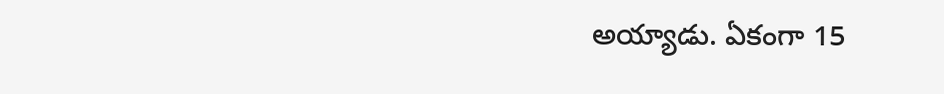అయ్యాడు. ఏకంగా 15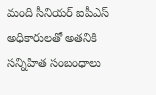మంది సీనియర్ ఐపీఎస్ అధికారులతో అతనికి సన్నిహిత సంబంధాలు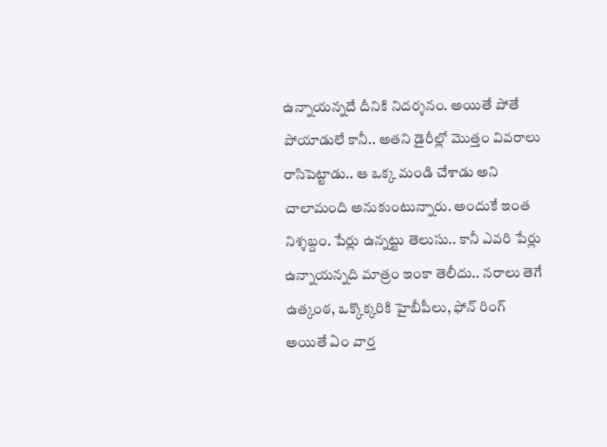ఉన్నాయన్నదే దీనికి నిదర్శనం. అయితే పోతే పోయాడులే కానీ.. అతని డైరీల్లో మొత్తం వివరాలు రాసిపెట్టాడు.. ఆ ఒక్క మండి చేశాడు అని చాలామంది అనుకుంటున్నారు. అందుకే ఇంత నిశ్శబ్దం. పేర్లు ఉన్నట్టు తెలుసు.. కానీ ఎవరి పేర్లు ఉన్నాయన్నది మాత్రం ఇంకా తెలీదు.. నరాలు తెగే ఉత్కంఠ, ఒక్కొక్కరికి హైబీపీలు, ఫోన్ రింగ్ అయితే ఏం వార్త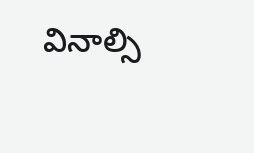వినాల్సి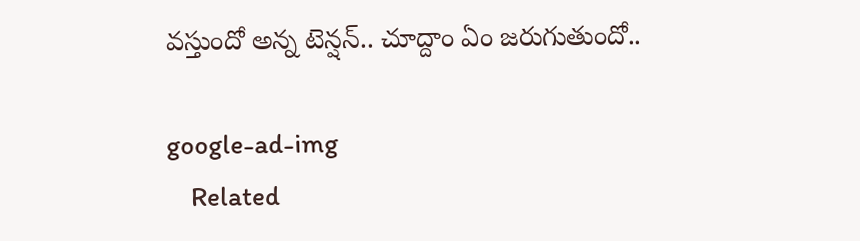వస్తుందో అన్న టెన్షన్.. చూద్దాం ఏం జరుగుతుందో..

google-ad-img
    Related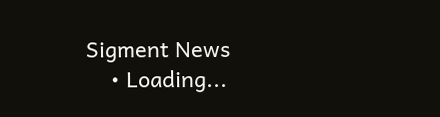Sigment News
    • Loading...